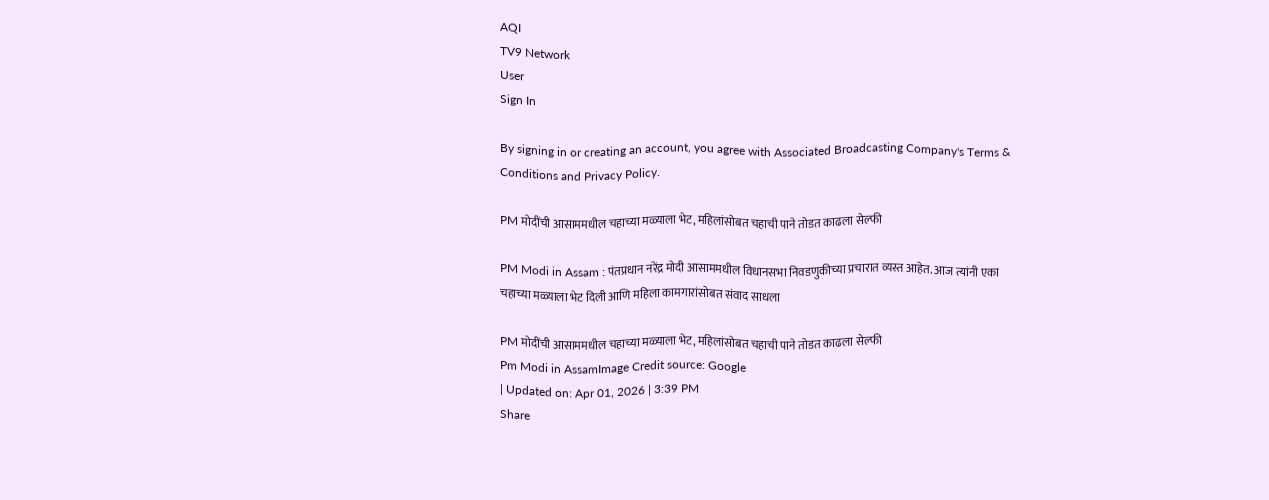AQI
TV9 Network
User
Sign In

By signing in or creating an account, you agree with Associated Broadcasting Company's Terms & Conditions and Privacy Policy.

PM मोदींची आसाममधील चहाच्या मळ्याला भेट, महिलांसोबत चहाची पाने तोडत काढला सेल्फी

PM Modi in Assam : पंतप्रधान नरेंद्र मोदी आसाममधील विधानसभा निवडणुकीच्या प्रचारात व्यस्त आहेत. आज त्यांनी एका चहाच्या मळ्याला भेट दिली आणि महिला कामगारांसोबत संवाद साधला

PM मोदींची आसाममधील चहाच्या मळ्याला भेट, महिलांसोबत चहाची पाने तोडत काढला सेल्फी
Pm Modi in AssamImage Credit source: Google
| Updated on: Apr 01, 2026 | 3:39 PM
Share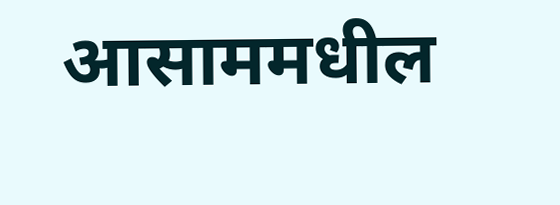आसाममधील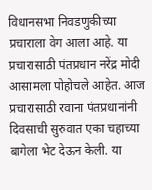विधानसभा निवडणुकीच्या प्रचाराला वेग आला आहे. या प्रचारासाठी पंतप्रधान नरेंद्र मोदी आसामला पोहोचले आहेत. आज प्रचारासाठी रवाना पंतप्रधानांनी दिवसाची सुरुवात एका चहाच्या बागेला भेट देऊन केली. या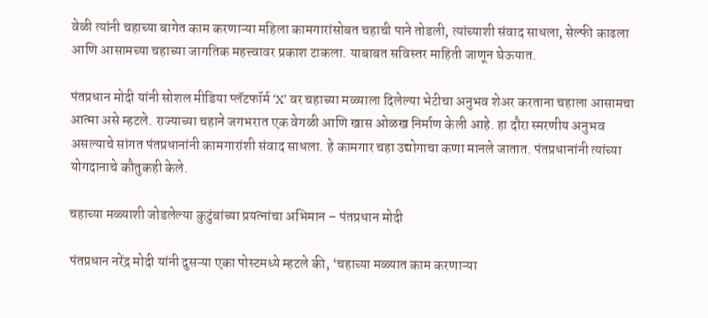वेळी त्यांनी चहाच्या बागेत काम करणाऱ्या महिला कामगारांसोबत चहाची पाने तोडली, त्यांच्याशी संवाद साधला, सेल्फी काढला आणि आसामच्या चहाच्या जागतिक महत्त्वावर प्रकाश टाकला. याबाबत सविस्तर माहिती जाणून घेऊयात.

पंतप्रधान मोदी यांनी सोशल मीडिया प्लॅटफॉर्म ‘X’ वर चहाच्या मळ्याला दिलेल्या भेटीचा अनुभव शेअर करताना चहाला आसामचा आत्मा असे म्हटले. राज्याच्या चहाने जगभरात एक वेगळी आणि खास ओळख निर्माण केली आहे. हा दौरा स्मरणीय अनुभव असल्याचे सांगत पंतप्रधानांनी कामगारांशी संवाद साधला. हे कामगार चहा उद्योगाचा कणा मानले जातात. पंतप्रधानांनी त्यांच्या योगदानाचे कौतुकही केले.

चहाच्या मळ्याशी जोडलेल्या कुटुंबांच्या प्रयत्नांचा अभिमान – पंतप्रधान मोदी

पंतप्रधान नरेंद्र मोदी यांनी दुसऱ्या एका पोस्टमध्ये म्हटले की, ‘चहाच्या मळ्यात काम करणाऱ्या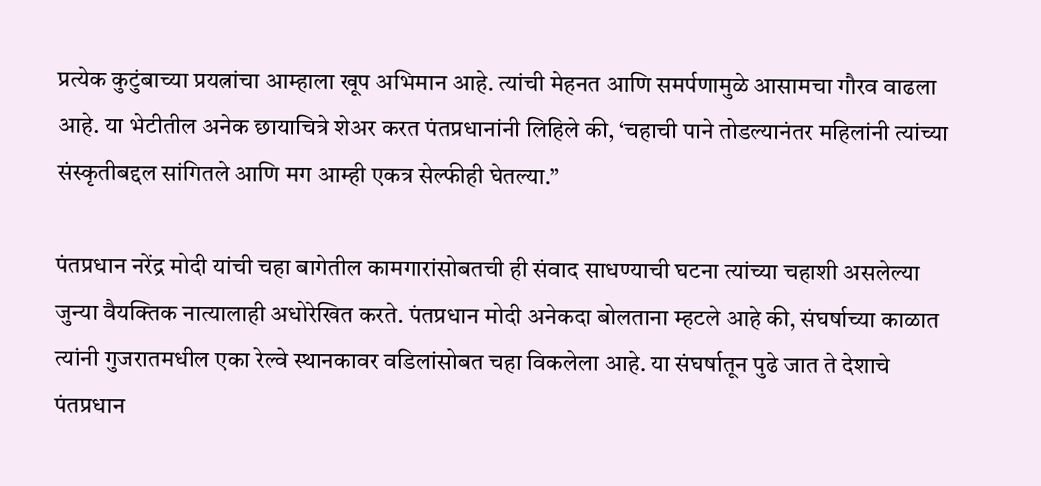प्रत्येक कुटुंबाच्या प्रयत्नांचा आम्हाला खूप अभिमान आहे. त्यांची मेहनत आणि समर्पणामुळे आसामचा गौरव वाढला आहे. या भेटीतील अनेक छायाचित्रे शेअर करत पंतप्रधानांनी लिहिले की, ‘चहाची पाने तोडल्यानंतर महिलांनी त्यांच्या संस्कृतीबद्दल सांगितले आणि मग आम्ही एकत्र सेल्फीही घेतल्या.”

पंतप्रधान नरेंद्र मोदी यांची चहा बागेतील कामगारांसोबतची ही संवाद साधण्याची घटना त्यांच्या चहाशी असलेल्या जुन्या वैयक्तिक नात्यालाही अधोरेखित करते. पंतप्रधान मोदी अनेकदा बोलताना म्हटले आहे की, संघर्षाच्या काळात त्यांनी गुजरातमधील एका रेल्वे स्थानकावर वडिलांसोबत चहा विकलेला आहे. या संघर्षातून पुढे जात ते देशाचे पंतप्रधान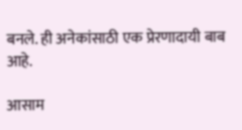बनले. ही अनेकांसाठी एक प्रेरणादायी बाब आहे.

आसाम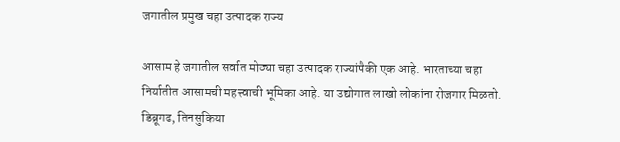जगातील प्रमुख चहा उत्पादक राज्य

आसाम हे जगातील सर्वात मोठ्या चहा उत्पादक राज्यांपैकी एक आहे. भारताच्या चहा निर्यातीत आसामची महत्त्वाची भूमिका आहे. या उद्योगात लाखो लोकांना रोजगार मिळतो. डिब्रूगढ, तिनसुकिया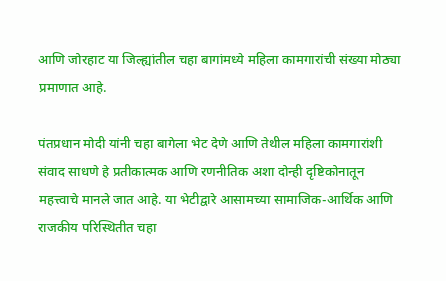आणि जोरहाट या जिल्ह्यांतील चहा बागांमध्ये महिला कामगारांची संख्या मोठ्या प्रमाणात आहे.

पंतप्रधान मोदी यांनी चहा बागेला भेट देणे आणि तेथील महिला कामगारांशी संवाद साधणे हे प्रतीकात्मक आणि रणनीतिक अशा दोन्ही दृष्टिकोनातून महत्त्वाचे मानले जात आहे. या भेटीद्वारे आसामच्या सामाजिक-आर्थिक आणि राजकीय परिस्थितीत चहा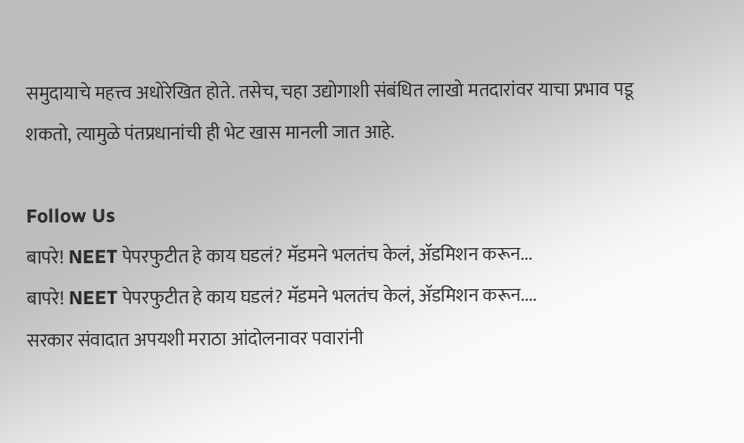समुदायाचे महत्त्व अधोरेखित होते. तसेच, चहा उद्योगाशी संबंधित लाखो मतदारांवर याचा प्रभाव पडू शकतो, त्यामुळे पंतप्रधानांची ही भेट खास मानली जात आहे.

Follow Us
बापरे! NEET पेपरफुटीत हे काय घडलं? मॅडमने भलतंच केलं, ॲडमिशन करून...
बापरे! NEET पेपरफुटीत हे काय घडलं? मॅडमने भलतंच केलं, ॲडमिशन करून....
सरकार संवादात अपयशी मराठा आंदोलनावर पवारांनी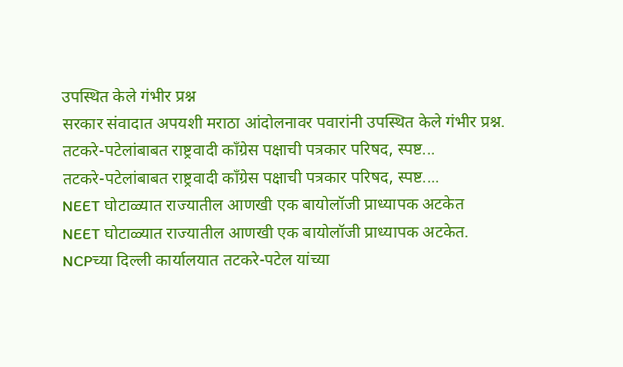उपस्थित केले गंभीर प्रश्न
सरकार संवादात अपयशी मराठा आंदोलनावर पवारांनी उपस्थित केले गंभीर प्रश्न.
तटकरे-पटेलांबाबत राष्ट्रवादी कॉंग्रेस पक्षाची पत्रकार परिषद, स्पष्ट...
तटकरे-पटेलांबाबत राष्ट्रवादी कॉंग्रेस पक्षाची पत्रकार परिषद, स्पष्ट....
NEET घोटाळ्यात राज्यातील आणखी एक बायोलॉजी प्राध्यापक अटकेत
NEET घोटाळ्यात राज्यातील आणखी एक बायोलॉजी प्राध्यापक अटकेत.
NCPच्या दिल्ली कार्यालयात तटकरे-पटेल यांच्या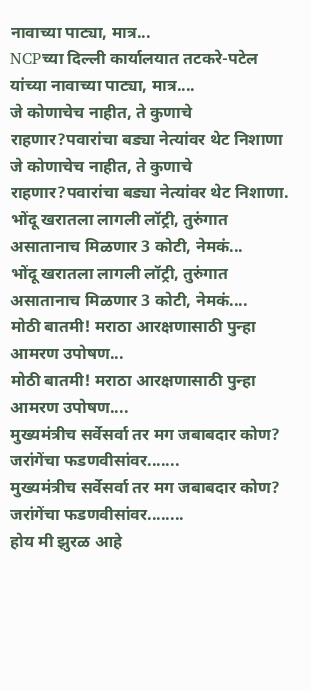नावाच्या पाट्या, मात्र...
NCPच्या दिल्ली कार्यालयात तटकरे-पटेल यांच्या नावाच्या पाट्या, मात्र....
जे कोणाचेच नाहीत, ते कुणाचे राहणार?पवारांचा बड्या नेत्यांवर थेट निशाणा
जे कोणाचेच नाहीत, ते कुणाचे राहणार?पवारांचा बड्या नेत्यांवर थेट निशाणा.
भोंदू खरातला लागली लॉट्री, तुरुंगात असातानाच मिळणार 3 कोटी, नेमकं...
भोंदू खरातला लागली लॉट्री, तुरुंगात असातानाच मिळणार 3 कोटी, नेमकं....
मोठी बातमी! मराठा आरक्षणासाठी पुन्हा आमरण उपोषण...
मोठी बातमी! मराठा आरक्षणासाठी पुन्हा आमरण उपोषण....
मुख्यमंत्रीच सर्वेसर्वा तर मग जबाबदार कोण? जरांगेंचा फडणवीसांवर.......
मुख्यमंत्रीच सर्वेसर्वा तर मग जबाबदार कोण? जरांगेंचा फडणवीसांवर........
होय मी झुरळ आहे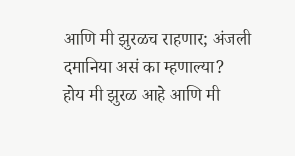आणि मी झुरळच राहणार; अंजली दमानिया असं का म्हणाल्या?
होय मी झुरळ आहे आणि मी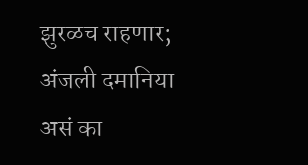झुरळच राहणार; अंजली दमानिया असं का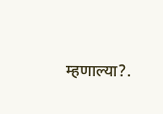म्हणाल्या?.